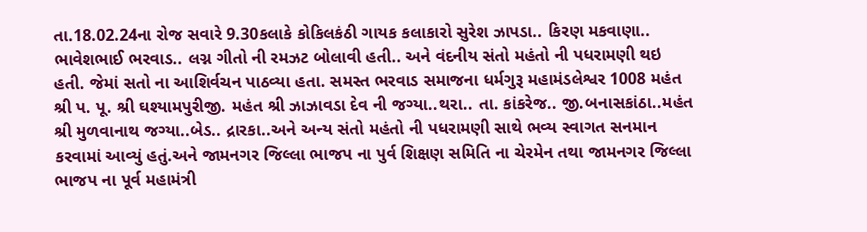તા.18.02.24ના રોજ સવારે 9.30કલાકે કોકિલકંઠી ગાયક કલાકારો સુરેશ ઝાપડા.. કિરણ મકવાણા.. ભાવેશભાઈ ભરવાડ.. લગ્ન ગીતો ની રમઝટ બોલાવી હતી.. અને વંદનીય સંતો મહંતો ની પધરામણી થઇ હતી. જેમાં સતો ના આશિર્વચન પાઠવ્યા હતા. સમસ્ત ભરવાડ સમાજના ધર્મગુરૂ મહામંડલેશ્વર 1008 મહંત શ્રી પ. પૂ. શ્રી ઘશ્યામપુરીજી. મહંત શ્રી ઝાઝાવડા દેવ ની જગ્યા..થરા.. તા. કાંકરેજ.. જી.બનાસકાંઠા..મહંત શ્રી મુળવાનાથ જગ્યા..બેડ.. દ્રારકા..અને અન્ય સંતો મહંતો ની પધરામણી સાથે ભવ્ય સ્વાગત સનમાન કરવામાં આવ્યું હતું.અને જામનગર જિલ્લા ભાજપ ના પુર્વ શિક્ષણ સમિતિ ના ચેરમેન તથા જામનગર જિલ્લા ભાજપ ના પૂર્વ મહામંત્રી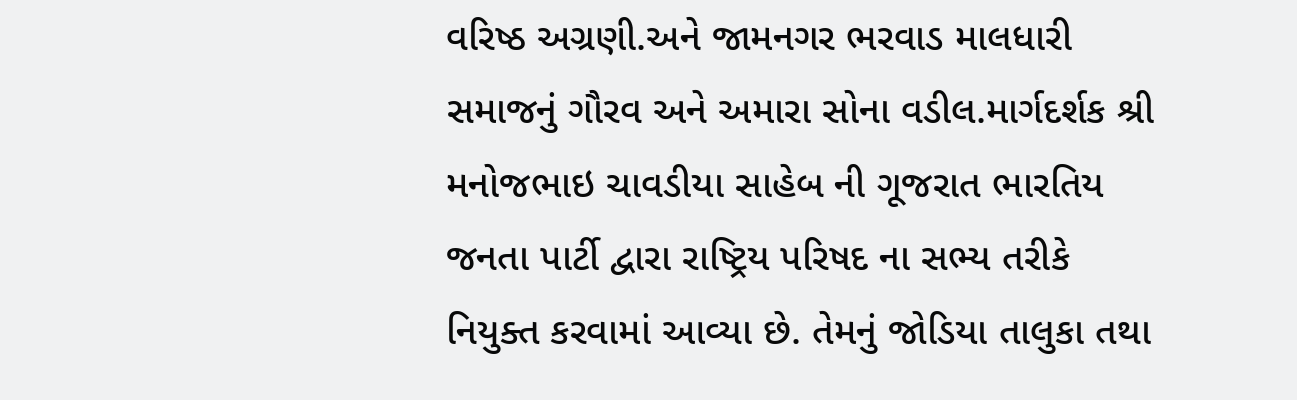વરિષ્ઠ અગ્રણી.અને જામનગર ભરવાડ માલધારી સમાજનું ગૌરવ અને અમારા સોના વડીલ.માર્ગદર્શક શ્રી મનોજભાઇ ચાવડીયા સાહેબ ની ગૂજરાત ભારતિય જનતા પાર્ટી દ્વારા રાષ્ટ્રિય પરિષદ ના સભ્ય તરીકે નિયુક્ત કરવામાં આવ્યા છે. તેમનું જોડિયા તાલુકા તથા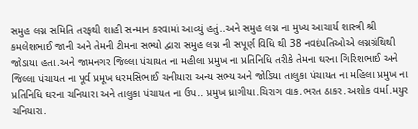સમુહ લગ્ન સમિતિ તરફથી શાહી સન્માન કરવામાં આવ્યું હતું..અને સમુહ લગ્ન ના મુખ્ય આચાર્ય શાસ્ત્રી શ્રી કમલેશભાઈ જાની અને તેમની ટીમના સભ્યો દ્વારા સમુહ લગ્ન ની સપૂર્ણ વિધિ થી 38 નવદંપતિઓએ લગ્નગ્રંથિથી જોડાયા હતા.અને જામનગર જિલ્લા પંચાયત ના મહીલા પ્રમુખ ના પ્રતિનિધિ તરીકે તેમના ઘરના ગિરિશભાઈ અને જિલ્લા પંચાયત ના પૂર્વ પ્રમૂખ ધરમસિભાઈ ચનીયારા અન્ય સભ્ય અને જોડિયા તાલુકા પંચાયત ના મહિલા પ્રમુખ ના પ્રતિનિધિ ઘરના ચનિયારા અને તાલુકા પંચાયત ના ઉપ.. પ્રમુખ ધ્રાગીયા.ચિરાગ વાક.ભરત ઠાકર.અશોક વર્મા.મયુર ચનિયારા.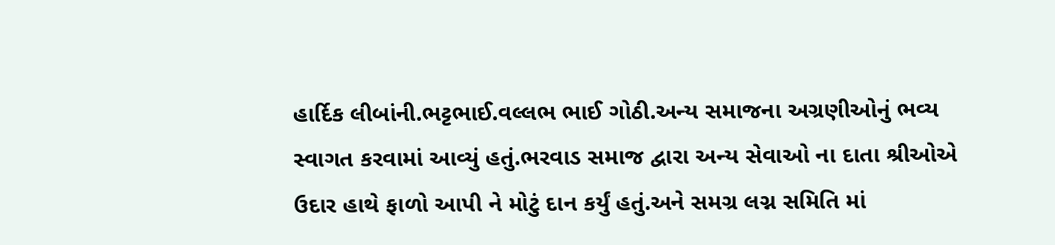હાર્દિક લીબાંની.ભટ્ટભાઈ.વલ્લભ ભાઈ ગોઠી.અન્ય સમાજના અગ્રણીઓનું ભવ્ય સ્વાગત કરવામાં આવ્યું હતું.ભરવાડ સમાજ દ્વારા અન્ય સેવાઓ ના દાતા શ્રીઓએ ઉદાર હાથે ફાળો આપી ને મોટું દાન કર્યું હતું.અને સમગ્ર લગ્ન સમિતિ માં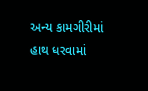અન્ય કામગીરીમાં હાથ ધરવામાં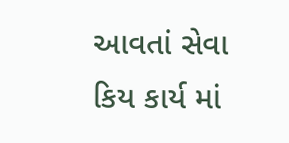આવતાં સેવા કિય કાર્ય માં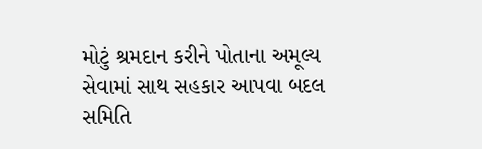મોટું શ્રમદાન કરીને પોતાના અમૂલ્ય સેવામાં સાથ સહકાર આપવા બદલ સમિતિ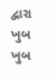દ્વારા ખુબ ખુબ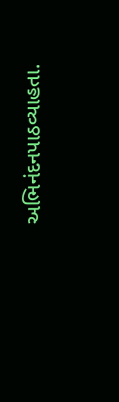અભિનંદનપાઠવ્યાહતા.